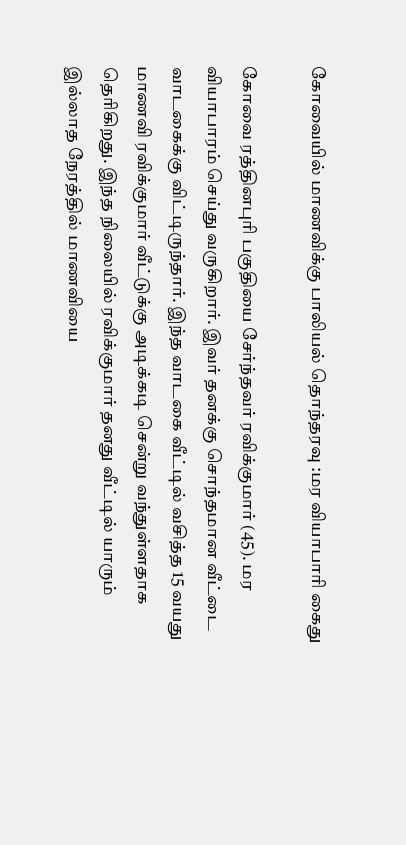கோவையில் மாணவிக்கு பாலியல் தொந்தரவு :மர வியாபாரி கைது

கோவை ரத்தினபுரி பகுதியை சேர்ந்தவர் ரவிக்குமார் (45). மர வியாபாரம் செய்து வருகிறார். இவர் தனக்கு சொந்தமான வீட்டை வாடகைக்கு விட்டிருந்தார். இந்த வாடகை வீட்டில் வசித்த 15 வயது மாணவி ரவிக்குமார் வீட்டுக்கு அடிக்கடி சென்று வந்துள்ளதாக தெரிகிறது. இந்த நிலையில் ரவிக்குமார் தனது வீட்டில் யாரும் இல்லாத நேரத்தில் மாணவியை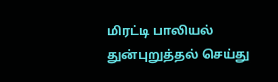மிரட்டி பாலியல் துன்புறுத்தல் செய்து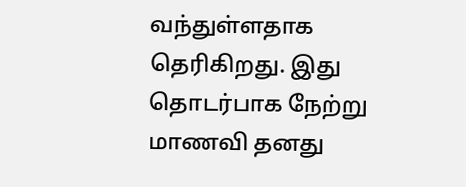வந்துள்ளதாக தெரிகிறது. இது தொடர்பாக நேற்று மாணவி தனது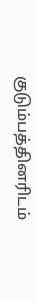குடும்பத்தினரிடம்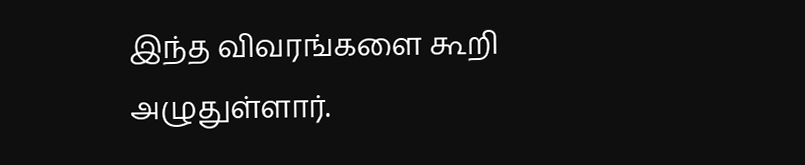இந்த விவரங்களை கூறி அழுதுள்ளார்.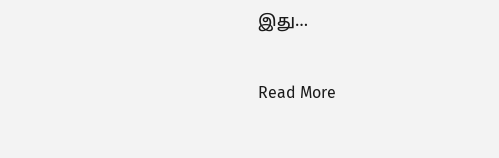இது…

Read More